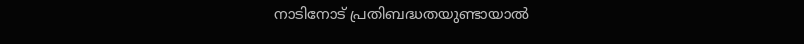നാടിനോട് പ്രതിബദ്ധതയുണ്ടായാൽ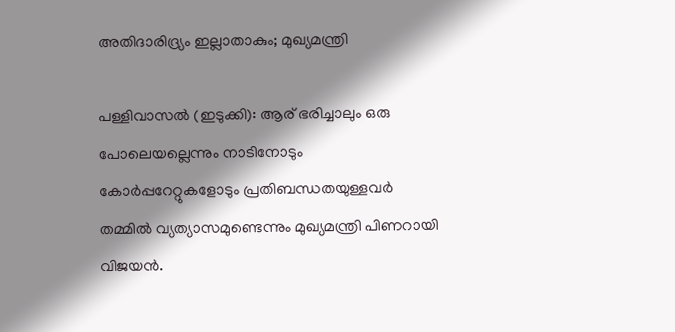അതിദാരിദ്ര്യം ഇല്ലാതാകും; മുഖ്യമന്ത്രി

പള്ളിവാസൽ (ഇടുക്കി): ആര് ഭരിച്ചാലും ഒരു പോലെയല്ലെന്നും നാടിനോടും കോർപ്പറേറ്റുകളോടും പ്രതിബന്ധതയുള്ളവർ തമ്മിൽ വ്യത്യാസമുണ്ടെന്നും മുഖ്യമന്ത്രി പിണറായി വിജയൻ.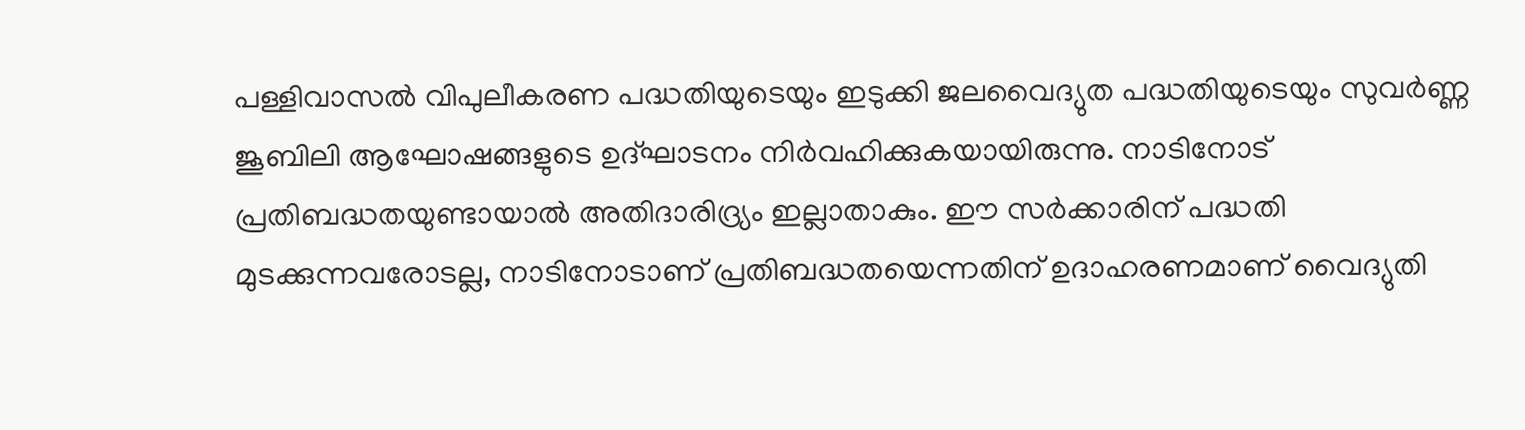പള്ളിവാസൽ വിപുലീകരണ പദ്ധതിയുടെയും ഇടുക്കി ജലവൈദ്യുത പദ്ധതിയുടെയും സുവർണ്ണ ജൂബിലി ആഘോഷങ്ങളുടെ ഉദ്ഘാടനം നിർവഹിക്കുകയായിരുന്നു. നാടിനോട് പ്രതിബദ്ധതയുണ്ടായാൽ അതിദാരിദ്ര്യം ഇല്ലാതാകും. ഈ സർക്കാരിന് പദ്ധതി മുടക്കുന്നവരോടല്ല, നാടിനോടാണ് പ്രതിബദ്ധതയെന്നതിന് ഉദാഹരണമാണ് വൈദ്യുതി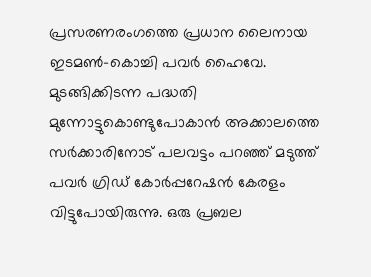പ്രസരണരംഗത്തെ പ്രധാന ലൈനായ ഇടമൺ-കൊച്ചി പവർ ഹൈവേ. മുടങ്ങിക്കിടന്ന പദ്ധതി മുന്നോട്ടുകൊണ്ടുപോകാൻ അക്കാലത്തെ സർക്കാരിനോട് പലവട്ടം പറഞ്ഞ് മടുത്ത് പവർ ഗ്രിഡ് കോർപ്പറേഷൻ കേരളം വിട്ടുപോയിരുന്നു. ഒരു പ്രബല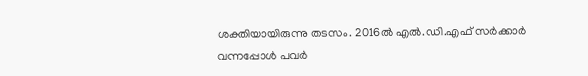ശക്തിയായിരുന്നു തടസം. 2016ൽ എൽ.ഡി.എഫ് സർക്കാർ വന്നപ്പോൾ പവർ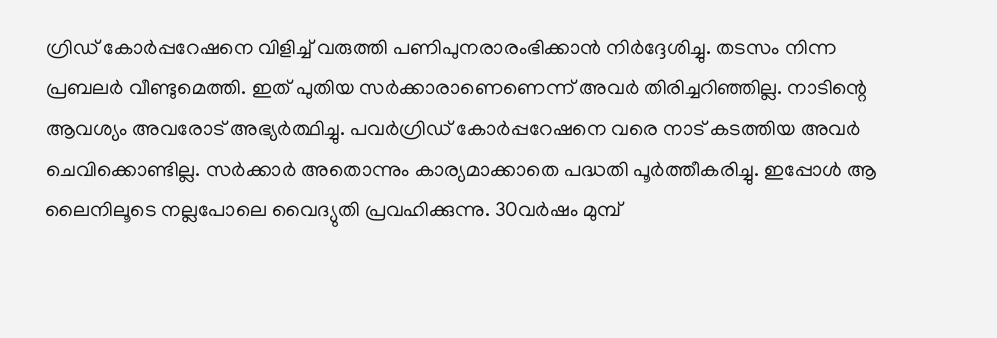ഗ്രിഡ് കോർപ്പറേഷനെ വിളിച്ച് വരുത്തി പണിപുനരാരംഭിക്കാൻ നിർദ്ദേശിച്ചു. തടസം നിന്ന പ്രബലർ വീണ്ടുമെത്തി. ഇത് പുതിയ സർക്കാരാണെണെന്ന് അവർ തിരിച്ചറിഞ്ഞില്ല. നാടിന്റെ ആവശ്യം അവരോട് അഭ്യർത്ഥിച്ചു. പവർഗ്രിഡ് കോർപ്പറേഷനെ വരെ നാട് കടത്തിയ അവർ ചെവിക്കൊണ്ടില്ല. സർക്കാർ അതൊന്നും കാര്യമാക്കാതെ പദ്ധതി പൂർത്തീകരിച്ചു. ഇപ്പോൾ ആ ലൈനിലൂടെ നല്ലപോലെ വൈദ്യുതി പ്രവഹിക്കുന്നു. 30വർഷം മുമ്പ്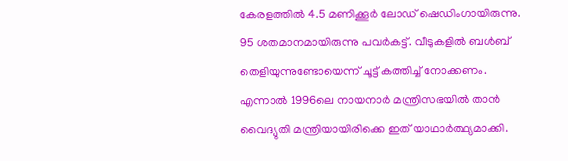കേരളത്തിൽ 4.5 മണിക്കൂർ ലോഡ് ഷെഡിംഗായിരുന്നു. 95 ശതമാനമായിരുന്നു പവർകട്ട്. വീടുകളിൽ ബൾബ് തെളിയുന്നുണ്ടോയെന്ന് ചൂട്ട് കത്തിച്ച് നോക്കണം. എന്നാൽ 1996ലെ നായനാർ മന്ത്രിസഭയിൽ താൻ വൈദ്യുതി മന്ത്രിയായിരിക്കെ ഇത് യാഥാർത്ഥ്യമാക്കി.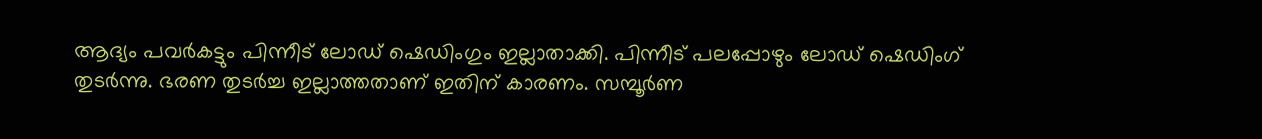ആദ്യം പവർകട്ടും പിന്നീട് ലോഡ് ഷെഡിംഗും ഇല്ലാതാക്കി. പിന്നീട് പലപ്പോഴും ലോഡ് ഷെഡിംഗ് തുടർന്നു. ഭരണ തുടർച്ച ഇല്ലാത്തതാണ് ഇതിന് കാരണം. സമ്പൂർണ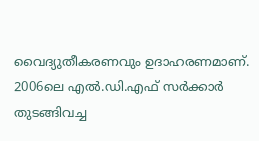വൈദ്യുതീകരണവും ഉദാഹരണമാണ്. 2006ലെ എൽ.ഡി.എഫ് സർക്കാർ തുടങ്ങിവച്ച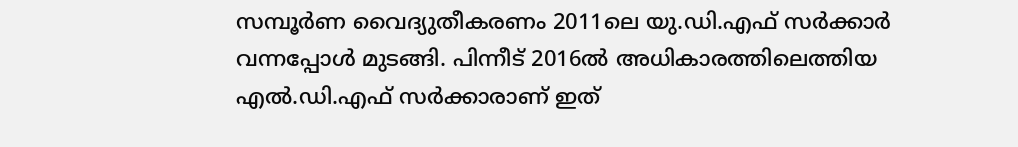സമ്പൂർണ വൈദ്യുതീകരണം 2011ലെ യു.ഡി.എഫ് സർക്കാർ വന്നപ്പോൾ മുടങ്ങി. പിന്നീട് 2016ൽ അധികാരത്തിലെത്തിയ എൽ.ഡി.എഫ് സർക്കാരാണ് ഇത്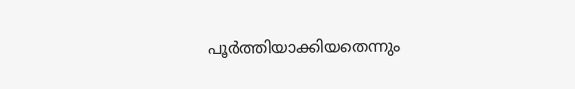പൂർത്തിയാക്കിയതെന്നും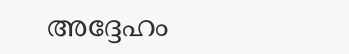അദ്ദേഹം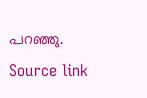പറഞ്ഞു.
Source link